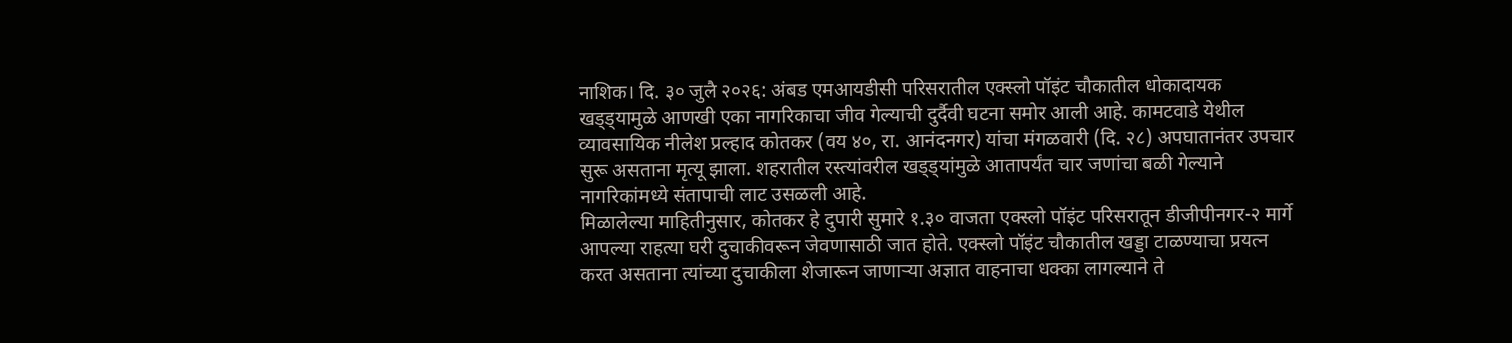नाशिक। दि. ३० जुलै २०२६: अंबड एमआयडीसी परिसरातील एक्स्लो पॉइंट चौकातील धोकादायक खड्ड्यामुळे आणखी एका नागरिकाचा जीव गेल्याची दुर्दैवी घटना समोर आली आहे. कामटवाडे येथील व्यावसायिक नीलेश प्रल्हाद कोतकर (वय ४०, रा. आनंदनगर) यांचा मंगळवारी (दि. २८) अपघातानंतर उपचार सुरू असताना मृत्यू झाला. शहरातील रस्त्यांवरील खड्ड्यांमुळे आतापर्यंत चार जणांचा बळी गेल्याने नागरिकांमध्ये संतापाची लाट उसळली आहे.
मिळालेल्या माहितीनुसार, कोतकर हे दुपारी सुमारे १.३० वाजता एक्स्लो पॉइंट परिसरातून डीजीपीनगर-२ मार्गे आपल्या राहत्या घरी दुचाकीवरून जेवणासाठी जात होते. एक्स्लो पॉइंट चौकातील खड्डा टाळण्याचा प्रयत्न करत असताना त्यांच्या दुचाकीला शेजारून जाणाऱ्या अज्ञात वाहनाचा धक्का लागल्याने ते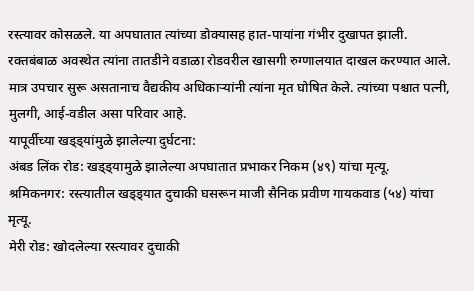रस्त्यावर कोसळले. या अपघातात त्यांच्या डोक्यासह हात-पायांना गंभीर दुखापत झाली.
रक्तबंबाळ अवस्थेत त्यांना तातडीने वडाळा रोडवरील खासगी रुग्णालयात दाखल करण्यात आले. मात्र उपचार सुरू असतानाच वैद्यकीय अधिकाऱ्यांनी त्यांना मृत घोषित केले. त्यांच्या पश्चात पत्नी, मुलगी, आई-वडील असा परिवार आहे.
यापूर्वीच्या खड्ड्यांमुळे झालेल्या दुर्घटना:
अंबड लिंक रोड: खड्ड्यामुळे झालेल्या अपघातात प्रभाकर निकम (४९) यांचा मृत्यू.
श्रमिकनगर: रस्त्यातील खड्ड्यात दुचाकी घसरून माजी सैनिक प्रवीण गायकवाड (५४) यांचा मृत्यू.
मेरी रोड: खोदलेल्या रस्त्यावर दुचाकी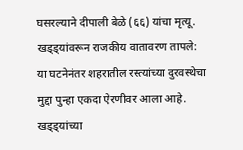घसरल्याने दीपाली बेळे (६६) यांचा मृत्यू.
खड्ड्यांवरून राजकीय वातावरण तापले:
या घटनेनंतर शहरातील रस्त्यांच्या दुरवस्थेचा मुद्दा पुन्हा एकदा ऐरणीवर आला आहे. खड्ड्यांच्या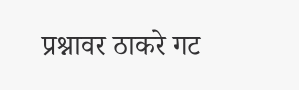प्रश्नावर ठाकरे गट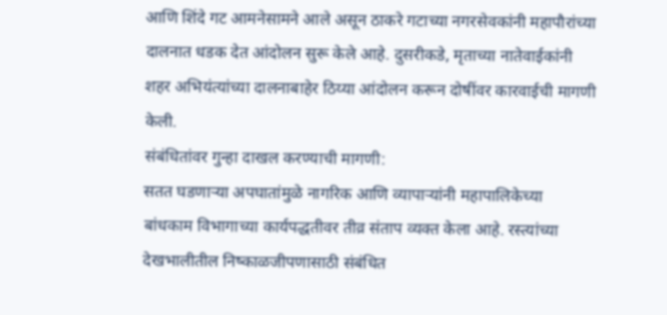आणि शिंदे गट आमनेसामने आले असून ठाकरे गटाच्या नगरसेवकांनी महापौरांच्या दालनात धडक देत आंदोलन सुरू केले आहे. दुसरीकडे, मृताच्या नातेवाईकांनी शहर अभियंत्यांच्या दालनाबाहेर ठिय्या आंदोलन करून दोषींवर कारवाईची मागणी केली.
संबंधितांवर गुन्हा दाखल करण्याची मागणी:
सतत घडणाऱ्या अपघातांमुळे नागरिक आणि व्यापाऱ्यांनी महापालिकेच्या बांधकाम विभागाच्या कार्यपद्धतीवर तीव्र संताप व्यक्त केला आहे. रस्त्यांच्या देखभालीतील निष्काळजीपणासाठी संबंधित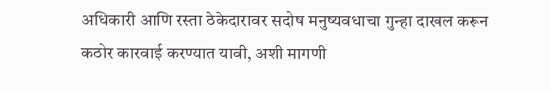अधिकारी आणि रस्ता ठेकेदारावर सदोष मनुष्यवधाचा गुन्हा दाखल करून कठोर कारवाई करण्यात यावी, अशी मागणी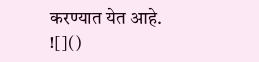करण्यात येत आहे.
![]()